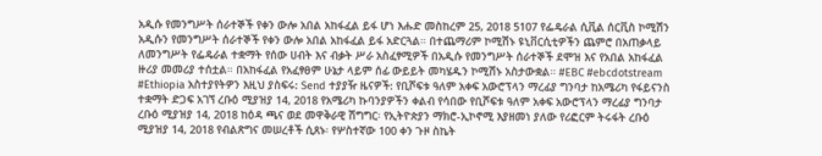አዲሱ የመንግሥት ሰራተኞች የቀን ውሎ አበል አከፋፈል ይፋ ሆነ እሑድ መስከረም 25, 2018 5107 የፌዴራል ሲቪል ሰርቪስ ኮሚሽን አዲሱን የመንግሥት ሰራተኞች የቀን ውሎ አበል አከፋፈል ይፋ አድርጓል። በተጨማሪም ኮሚሽኑ ዩኒቨርሲቲዎችን ጨምሮ በአጠቃላይ ለመንግሥት የፌዴራል ተቋማት የሰው ሀብት እና ብቃት ሥራ አስፈፃሚዎች በአዲሱ የመንግሥት ሰራተኞች ደሞዝ እና የአበል አከፋፈል ዙሪያ መመሪያ ተሰቷል። በአከፋፈል የአፈፃፀም ሁኔታ ላይም ሰፊ ውይይት መካሄዱን ኮሚሽኑ አስታውቋል። #EBC #ebcdotstream #Ethiopia አስተያየትዎን እዚህ ያስፍሩ: Send ተያያዥ ዜናዎች: የቢሾፍቱ ዓለም አቀፍ አውሮፕላን ማረፊያ ግንባታ ከአሜሪካ የፋይናንስ ተቋማት ድጋፍ አገኘ ረቡዕ ሚያዝያ 14, 2018 የአሜሪካ ኩባንያዎችን ቀልብ የሳበው የቢሾፍቱ ዓለም አቀፍ አውሮፕላን ማረፊያ ግንባታ ረቡዕ ሚያዝያ 14, 2018 ከዕዳ ጫና ወደ መዋቅራዊ ሽግግር፡ የኢትዮጵያን ማክሮ-ኢኮኖሚ እያዘመነ ያለው የሪፎርም ትሩፋት ረቡዕ ሚያዝያ 14, 2018 የብልጽግና መሠረቶች ሲጸኑ፡ የሦስተኛው 100 ቀን ጉዞ ስኬት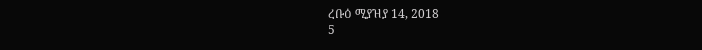ረቡዕ ሚያዝያ 14, 2018
5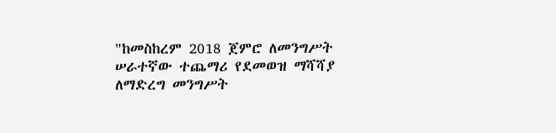"ከመስከረም 2018 ጀምሮ ለመንግሥት ሠራተኛው ተጨማሪ የደመወዝ ማሻሻያ ለማድረግ መንግሥት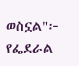ወስኗል"፦ የፌደራል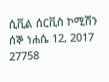ሲቪል ሰርቪስ ኮሚሽን ሰኞ ነሐሴ 12, 2017 27758